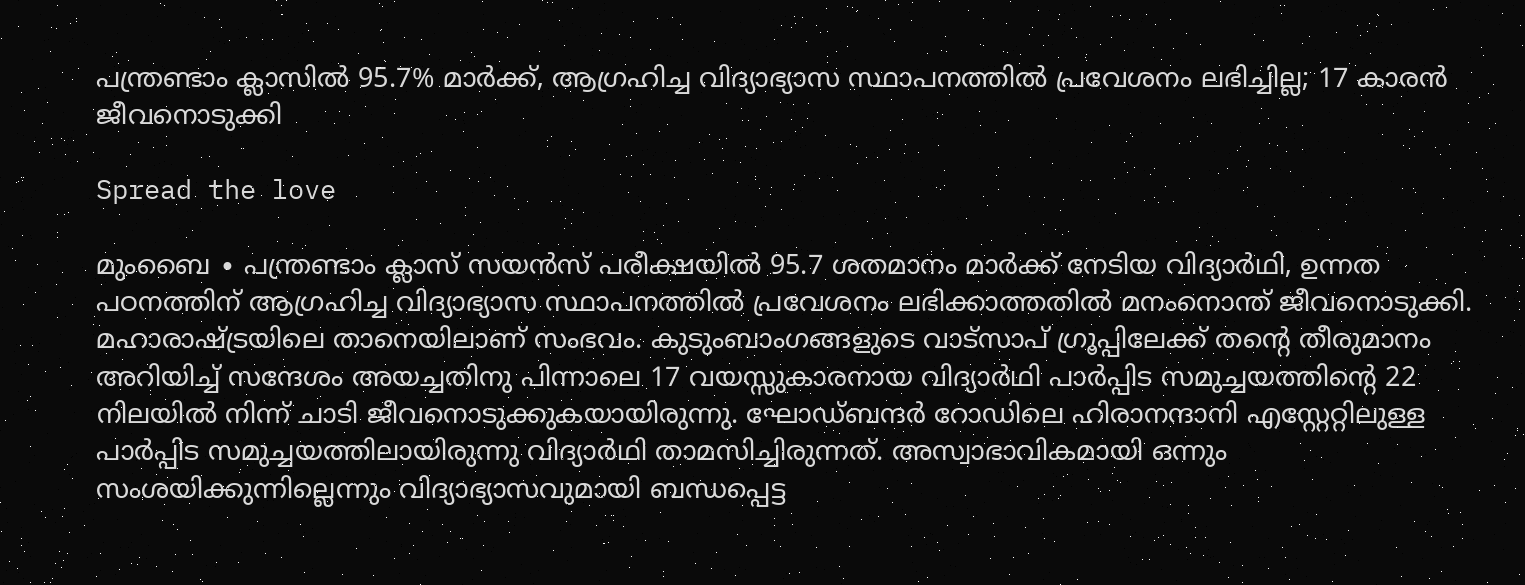പന്ത്രണ്ടാം ക്ലാസിൽ 95.7% മാർക്ക്, ആഗ്രഹിച്ച വിദ്യാഭ്യാസ സ്ഥാപനത്തിൽ പ്രവേശനം ലഭിച്ചില്ല; 17 കാരൻ ജീവനൊടുക്കി

Spread the love

മുംബൈ ∙ പന്ത്രണ്ടാം ക്ലാസ് സയൻസ് പരീക്ഷയിൽ 95.7 ശതമാനം മാർക്ക് നേടിയ വിദ്യാർഥി, ഉന്നത പഠനത്തിന് ആഗ്രഹിച്ച വിദ്യാഭ്യാസ സ്ഥാപനത്തിൽ പ്രവേശനം ലഭിക്കാത്തതിൽ മനംനൊന്ത് ജീവനൊടുക്കി. മഹാരാഷ്ട്രയിലെ താനെയിലാണ് സംഭവം. കുടുംബാംഗങ്ങളുടെ വാട്‌സാപ് ഗ്രൂപ്പിലേക്ക് തന്റെ തീരുമാനം അറിയിച്ച് സന്ദേശം അയച്ചതിനു പിന്നാലെ 17 വയസ്സുകാരനായ വിദ്യാർഥി പാർപ്പിട സമുച്ചയത്തിന്റെ 22 നിലയിൽ നിന്ന് ചാടി ജീവനൊടുക്കുകയായിരുന്നു. ഘോഡ്ബന്ദർ റോഡിലെ ഹിരാനന്ദാനി എസ്റ്റേറ്റിലുള്ള പാർപ്പിട സമുച്ചയത്തിലായിരുന്നു വിദ്യാർഥി താമസിച്ചിരുന്നത്. അസ്വാഭാവികമായി ഒന്നും സംശയിക്കുന്നില്ലെന്നും വിദ്യാഭ്യാസവുമായി ബന്ധപ്പെട്ട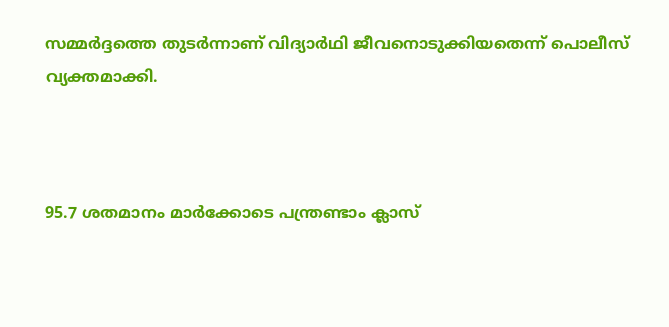സമ്മർദ്ദത്തെ തുടർന്നാണ് വിദ്യാർഥി ജീവനൊടുക്കിയതെന്ന് പൊലീസ് വ്യക്തമാക്കി.



95.7 ശതമാനം മാർക്കോടെ പന്ത്രണ്ടാം ക്ലാസ്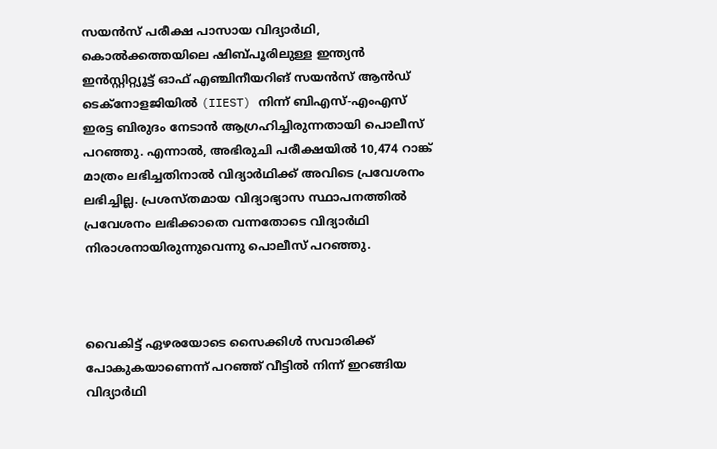സയൻസ് പരീക്ഷ പാസായ വിദ്യാർഥി, കൊൽക്കത്തയിലെ ഷിബ്പൂരിലുള്ള ഇന്ത്യൻ ഇൻസ്റ്റിറ്റ്യൂട്ട് ഓഫ് എഞ്ചിനീയറിങ് സയൻസ് ആൻഡ് ടെക്നോളജിയിൽ (IIEST) നിന്ന് ബിഎസ്-എംഎസ് ഇരട്ട ബിരുദം നേടാൻ ആഗ്രഹിച്ചിരുന്നതായി പൊലീസ് പറഞ്ഞു. എന്നാൽ, അഭിരുചി പരീക്ഷയിൽ 10,474 റാങ്ക് മാത്രം ലഭിച്ചതിനാൽ വിദ്യാർഥിക്ക് അവിടെ പ്രവേശനം ലഭിച്ചില്ല. പ്രശസ്തമായ വിദ്യാഭ്യാസ സ്ഥാപനത്തിൽ പ്രവേശനം ലഭിക്കാതെ വന്നതോടെ വിദ്യാർഥി നിരാശനായിരുന്നുവെന്നു പൊലീസ് പറഞ്ഞു.



വൈകിട്ട് ഏഴരയോടെ സൈക്കിൾ സവാരിക്ക് പോകുകയാണെന്ന് പറഞ്ഞ് വീട്ടിൽ നിന്ന് ഇറങ്ങിയ വിദ്യാർഥി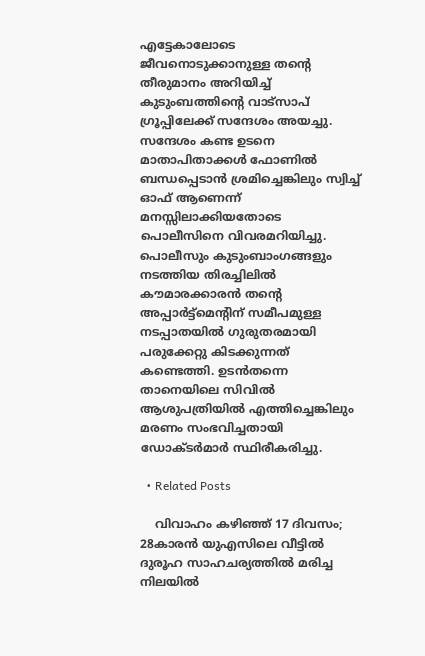എട്ടേകാലോടെ ജീവനൊടുക്കാനുള്ള തന്റെ തീരുമാനം അറിയിച്ച് കുടുംബത്തിന്റെ വാട്‌സാപ് ഗ്രൂപ്പിലേക്ക് സന്ദേശം അയച്ചു. സന്ദേശം കണ്ട ഉടനെ മാതാപിതാക്കൾ ഫോണിൽ ബന്ധപ്പെടാൻ ശ്രമിച്ചെങ്കിലും സ്വിച്ച് ഓഫ് ആണെന്ന് മനസ്സിലാക്കിയതോടെ പൊലീസിനെ വിവരമറിയിച്ചു. പൊലീസും കുടുംബാംഗങ്ങളും നടത്തിയ തിരച്ചിലിൽ കൗമാരക്കാരൻ തന്റെ അപ്പാർട്ട്‌മെന്റിന് സമീപമുള്ള നടപ്പാതയിൽ ഗുരുതരമായി പരുക്കേറ്റു കിടക്കുന്നത് കണ്ടെത്തി. ഉടൻതന്നെ താനെയിലെ സിവിൽ ആശുപത്രിയിൽ എത്തിച്ചെങ്കിലും മരണം സംഭവിച്ചതായി ഡോക്ടർമാർ സ്ഥിരീകരിച്ചു.

  • Related Posts

    വിവാഹം കഴിഞ്ഞ് 17 ദിവസം; 28കാരന്‍ യുഎസിലെ വീട്ടിൽ ദുരൂഹ സാഹചര്യത്തില്‍ മരിച്ച നിലയിൽ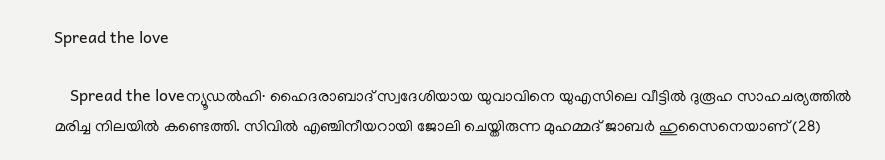Spread the love

    Spread the loveന്യൂഡൽഹി∙ ഹൈദരാബാദ് സ്വദേശിയായ യുവാവിനെ യുഎസിലെ വീട്ടിൽ ദുരൂഹ സാഹചര്യത്തിൽ മരിച്ച നിലയിൽ കണ്ടെത്തി. സിവിൽ എഞ്ചിനീയറായി ജോലി ചെയ്തിരുന്ന മുഹമ്മദ് ജാബർ ഹുസൈനെയാണ് (28)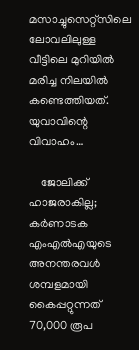മസാച്ചുസെറ്റ്സിലെ ലോവലിലുള്ള വീട്ടിലെ മുറിയിൽ മരിച്ച നിലയിൽ കണ്ടെത്തിയത്. യുവാവിന്റെ വിവാഹം…

    ജോലിക്ക് ഹാജരാകില്ല; കർണാടക എംഎൽഎയുടെ അനന്തരവൾ ശമ്പളമായി കൈപ്പറ്റുന്നത് 70,000 രൂപ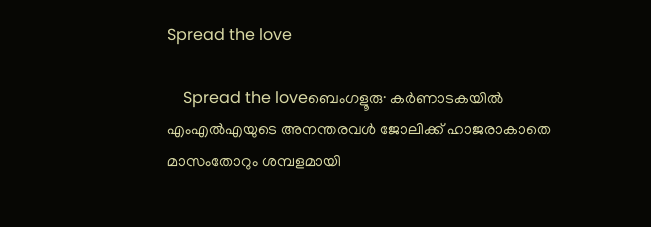Spread the love

    Spread the loveബെംഗളൂരു∙ കർണാടകയിൽ എംഎൽഎയുടെ അനന്തരവൾ ജോലിക്ക് ഹാജരാകാതെ മാസംതോറും ശമ്പളമായി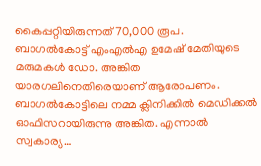കൈപ്പറ്റിയിരുന്നത് 70,000 രൂപ. ബാഗൽകോട്ട് എംഎൽഎ ഉമേഷ് മേതിയുടെ മരുമകൾ ഡോ. അങ്കിത യാരഗലിനെതിരെയാണ് ആരോപണം. ബാഗൽകോട്ടിലെ നമ്മ ക്ലിനിക്കിൽ മെഡിക്കൽ ഓഫിസറായിരുന്നു അങ്കിത. എന്നാൽ സ്വകാര്യ…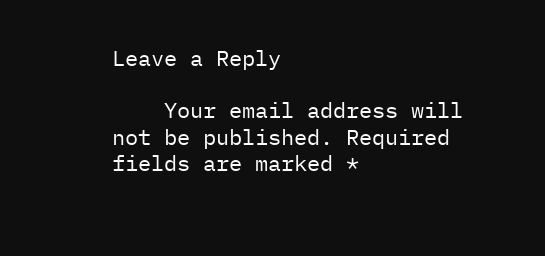Leave a Reply

    Your email address will not be published. Required fields are marked *